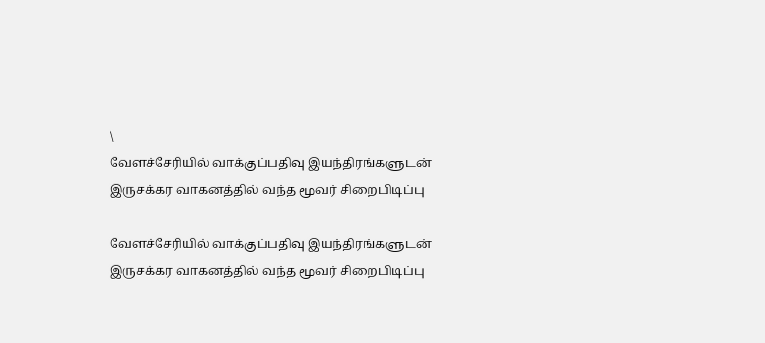\
வேளச்சேரியில் வாக்குப்பதிவு இயந்திரங்களுடன் இருசக்கர வாகனத்தில் வந்த மூவர் சிறைபிடிப்பு

வேளச்சேரியில் வாக்குப்பதிவு இயந்திரங்களுடன் இருசக்கர வாகனத்தில் வந்த மூவர் சிறைபிடிப்பு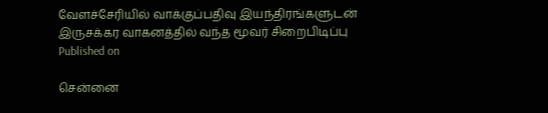வேளச்சேரியில் வாக்குப்பதிவு இயந்திரங்களுடன் இருசக்கர வாகனத்தில் வந்த மூவர் சிறைபிடிப்பு
Published on

சென்னை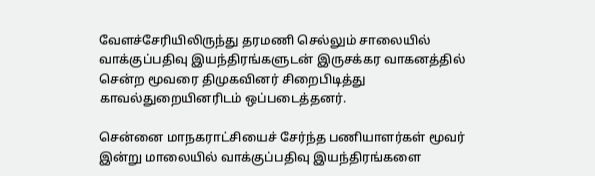வேளச்சேரியிலிருந்து தரமணி செல்லும் சாலையில் வாக்குப்பதிவு இயந்திரங்களுடன் இருசக்கர வாகனத்தில் சென்ற மூவரை திமுகவினர் சிறைபிடித்து காவல்துறையினரிடம் ஒப்படைத்தனர்.

சென்னை மாநகராட்சியைச் சேர்ந்த பணியாளர்கள் மூவர் இன்று மாலையில் வாக்குப்பதிவு இயந்திரங்களை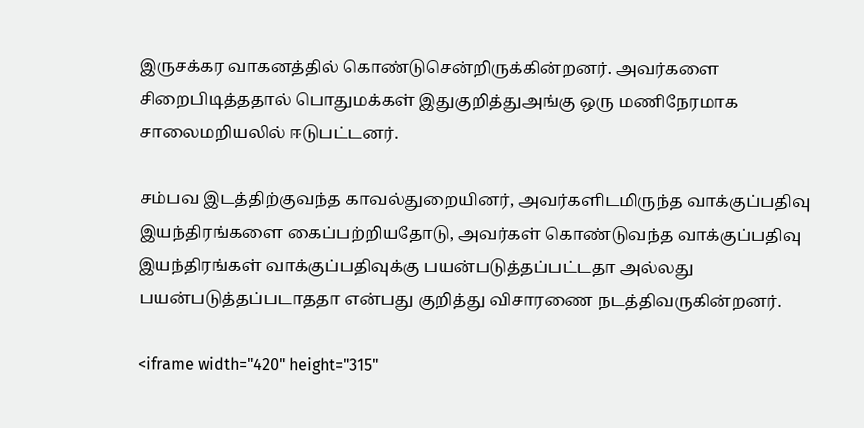இருசக்கர வாகனத்தில் கொண்டுசென்றிருக்கின்றனர். அவர்களை சிறைபிடித்ததால் பொதுமக்கள் இதுகுறித்துஅங்கு ஒரு மணிநேரமாக சாலைமறியலில் ஈடுபட்டனர்.

சம்பவ இடத்திற்குவந்த காவல்துறையினர், அவர்களிடமிருந்த வாக்குப்பதிவு இயந்திரங்களை கைப்பற்றியதோடு, அவர்கள் கொண்டுவந்த வாக்குப்பதிவு இயந்திரங்கள் வாக்குப்பதிவுக்கு பயன்படுத்தப்பட்டதா அல்லது பயன்படுத்தப்படாததா என்பது குறித்து விசாரணை நடத்திவருகின்றனர்.

<iframe width="420" height="315"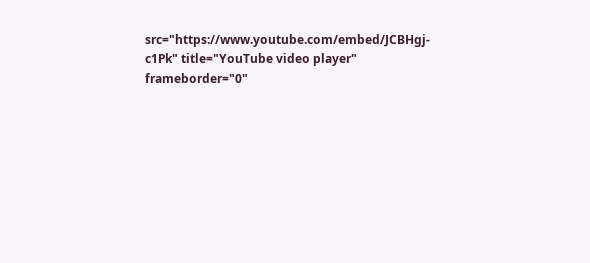src="https://www.youtube.com/embed/JCBHgj-c1Pk" title="YouTube video player" frameborder="0"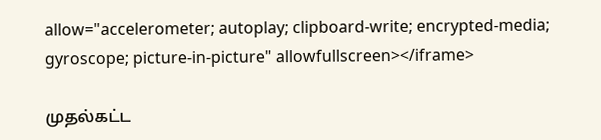allow="accelerometer; autoplay; clipboard-write; encrypted-media; gyroscope; picture-in-picture" allowfullscreen></iframe>

முதல்கட்ட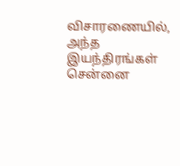விசாரணையில், அந்த இயந்திரங்கள் சென்னை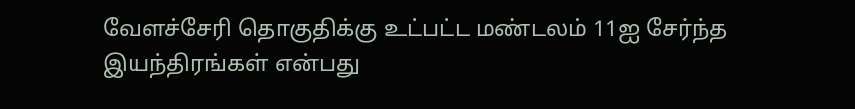வேளச்சேரி தொகுதிக்கு உட்பட்ட மண்டலம் 11ஐ சேர்ந்த இயந்திரங்கள் என்பது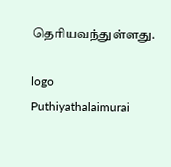தெரியவந்துள்ளது.

logo
Puthiyathalaimurai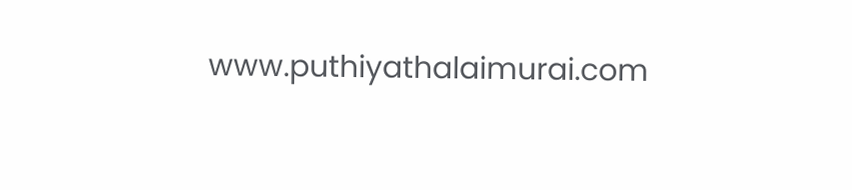www.puthiyathalaimurai.com